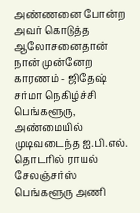அண்ணனை போன்ற அவர் கொடுத்த ஆலோசனைதான் நான் முன்னேற காரணம் - ஜிதேஷ் சர்மா நெகிழ்ச்சி
பெங்களூரு, அண்மையில் முடிவடைந்த ஐ.பி.எல். தொடரில் ராயல் சேலஞ்சர்ஸ் பெங்களூரு அணி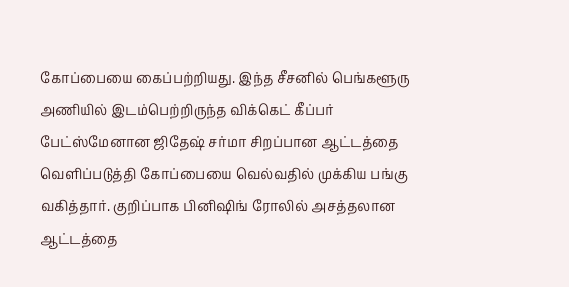கோப்பையை கைப்பற்றியது. இந்த சீசனில் பெங்களூரு அணியில் இடம்பெற்றிருந்த விக்கெட் கீப்பர் பேட்ஸ்மேனான ஜிதேஷ் சர்மா சிறப்பான ஆட்டத்தை வெளிப்படுத்தி கோப்பையை வெல்வதில் முக்கிய பங்கு வகித்தார். குறிப்பாக பினிஷிங் ரோலில் அசத்தலான ஆட்டத்தை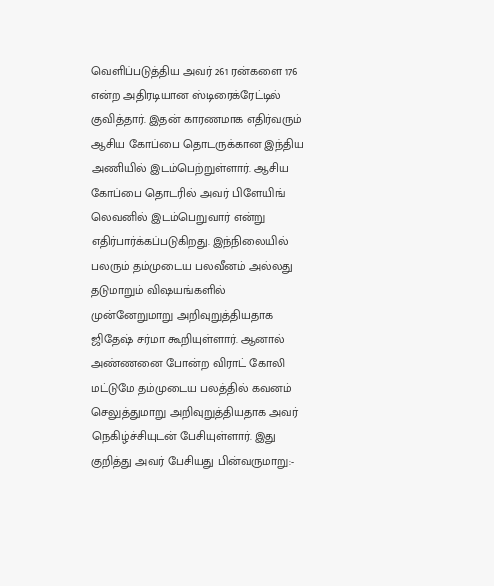வெளிப்படுத்திய அவர் 261 ரன்களை 176 என்ற அதிரடியான ஸ்டிரைக்ரேட்டில் குவித்தார். இதன் காரணமாக எதிர்வரும் ஆசிய கோப்பை தொடருக்கான இந்திய அணியில் இடம்பெற்றுள்ளார். ஆசிய கோப்பை தொடரில் அவர் பிளேயிங் லெவனில் இடம்பெறுவார் என்று எதிர்பார்க்கப்படுகிறது. இந்நிலையில் பலரும் தம்முடைய பலவீனம் அல்லது தடுமாறும் விஷயங்களில் முன்னேறுமாறு அறிவுறுத்தியதாக ஜிதேஷ் சர்மா கூறியுள்ளார். ஆனால் அண்ணனை போன்ற விராட் கோலி மட்டுமே தம்முடைய பலத்தில் கவனம் செலுத்துமாறு அறிவுறுத்தியதாக அவர் நெகிழ்ச்சியுடன் பேசியுள்ளார். இது குறித்து அவர் பேசியது பின்வருமாறு:-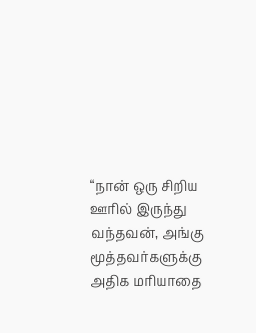“நான் ஒரு சிறிய ஊரில் இருந்து வந்தவன், அங்கு மூத்தவர்களுக்கு அதிக மரியாதை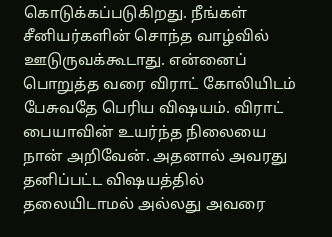கொடுக்கப்படுகிறது. நீங்கள் சீனியர்களின் சொந்த வாழ்வில் ஊடுருவக்கூடாது. என்னைப் பொறுத்த வரை விராட் கோலியிடம் பேசுவதே பெரிய விஷயம். விராட் பையாவின் உயர்ந்த நிலையை நான் அறிவேன். அதனால் அவரது தனிப்பட்ட விஷயத்தில் தலையிடாமல் அல்லது அவரை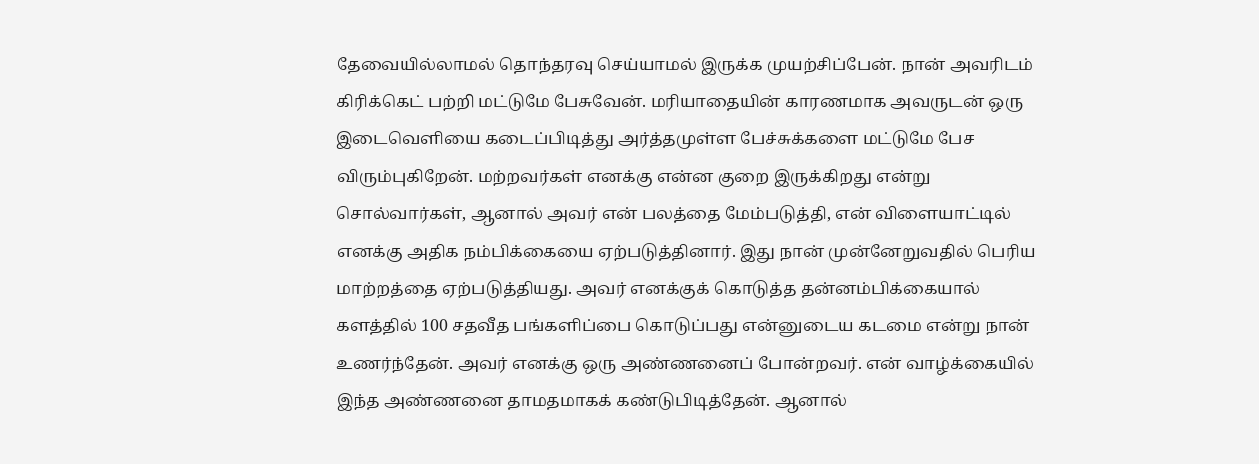தேவையில்லாமல் தொந்தரவு செய்யாமல் இருக்க முயற்சிப்பேன். நான் அவரிடம் கிரிக்கெட் பற்றி மட்டுமே பேசுவேன். மரியாதையின் காரணமாக அவருடன் ஒரு இடைவெளியை கடைப்பிடித்து அர்த்தமுள்ள பேச்சுக்களை மட்டுமே பேச விரும்புகிறேன். மற்றவர்கள் எனக்கு என்ன குறை இருக்கிறது என்று சொல்வார்கள், ஆனால் அவர் என் பலத்தை மேம்படுத்தி, என் விளையாட்டில் எனக்கு அதிக நம்பிக்கையை ஏற்படுத்தினார். இது நான் முன்னேறுவதில் பெரிய மாற்றத்தை ஏற்படுத்தியது. அவர் எனக்குக் கொடுத்த தன்னம்பிக்கையால் களத்தில் 100 சதவீத பங்களிப்பை கொடுப்பது என்னுடைய கடமை என்று நான் உணர்ந்தேன். அவர் எனக்கு ஒரு அண்ணனைப் போன்றவர். என் வாழ்க்கையில் இந்த அண்ணனை தாமதமாகக் கண்டுபிடித்தேன். ஆனால்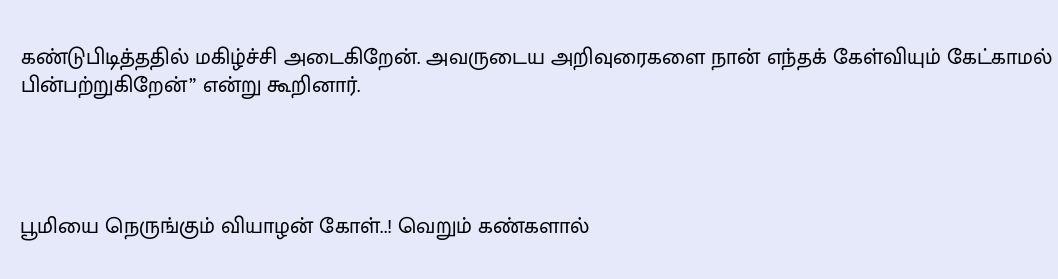கண்டுபிடித்ததில் மகிழ்ச்சி அடைகிறேன். அவருடைய அறிவுரைகளை நான் எந்தக் கேள்வியும் கேட்காமல் பின்பற்றுகிறேன்” என்று கூறினார்.




பூமியை நெருங்கும் வியாழன் கோள்..! வெறும் கண்களால்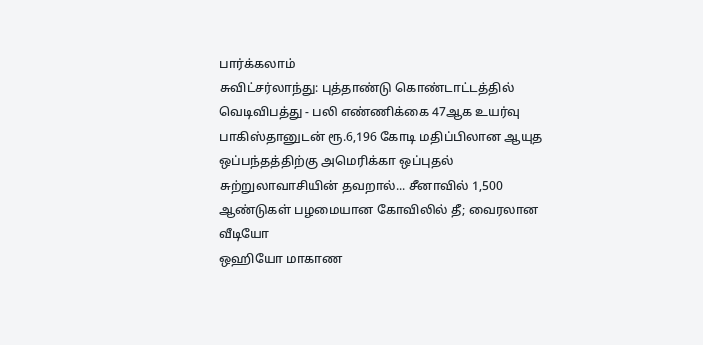பார்க்கலாம்
சுவிட்சர்லாந்து: புத்தாண்டு கொண்டாட்டத்தில் வெடிவிபத்து - பலி எண்ணிக்கை 47ஆக உயர்வு
பாகிஸ்தானுடன் ரூ.6,196 கோடி மதிப்பிலான ஆயுத ஒப்பந்தத்திற்கு அமெரிக்கா ஒப்புதல்
சுற்றுலாவாசியின் தவறால்... சீனாவில் 1,500 ஆண்டுகள் பழமையான கோவிலில் தீ; வைரலான வீடியோ
ஒஹியோ மாகாண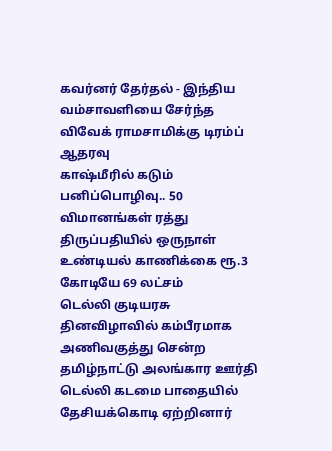கவர்னர் தேர்தல் - இந்திய வம்சாவளியை சேர்ந்த விவேக் ராமசாமிக்கு டிரம்ப் ஆதரவு
காஷ்மீரில் கடும் பனிப்பொழிவு.. 50 விமானங்கள் ரத்து
திருப்பதியில் ஒருநாள் உண்டியல் காணிக்கை ரூ.3 கோடியே 69 லட்சம்
டெல்லி குடியரசு தினவிழாவில் கம்பீரமாக அணிவகுத்து சென்ற தமிழ்நாட்டு அலங்கார ஊர்தி
டெல்லி கடமை பாதையில் தேசியக்கொடி ஏற்றினார்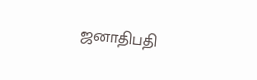ஜனாதிபதி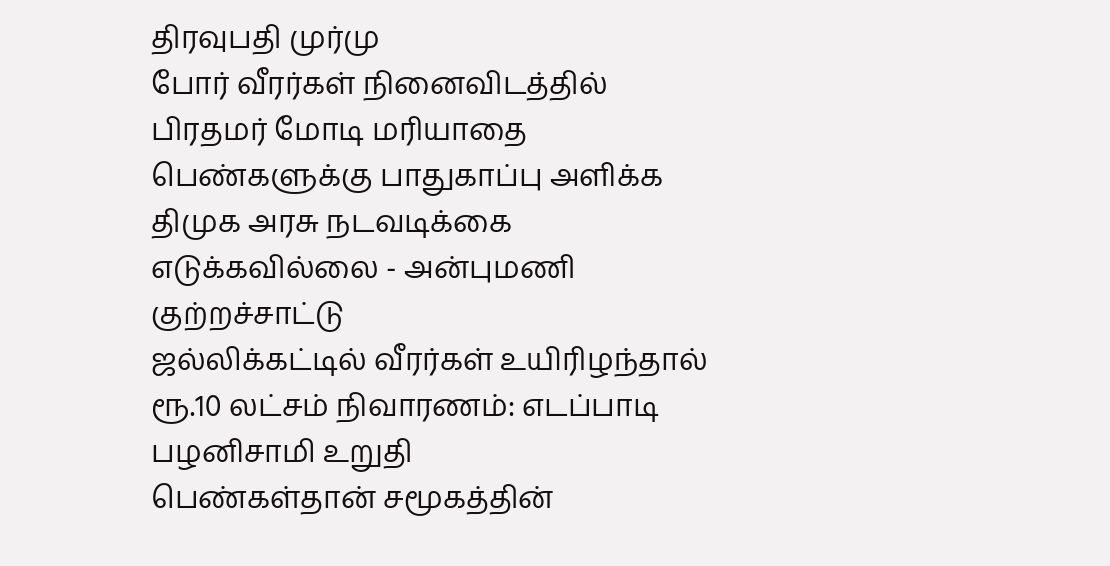திரவுபதி முர்மு
போர் வீரர்கள் நினைவிடத்தில் பிரதமர் மோடி மரியாதை
பெண்களுக்கு பாதுகாப்பு அளிக்க திமுக அரசு நடவடிக்கை எடுக்கவில்லை - அன்புமணி குற்றச்சாட்டு
ஜல்லிக்கட்டில் வீரர்கள் உயிரிழந்தால் ரூ.10 லட்சம் நிவாரணம்: எடப்பாடி பழனிசாமி உறுதி
பெண்கள்தான் சமூகத்தின்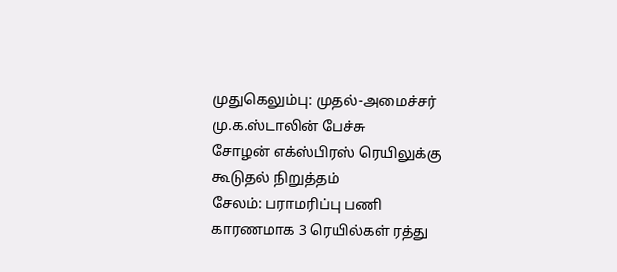முதுகெலும்பு: முதல்-அமைச்சர் மு.க.ஸ்டாலின் பேச்சு
சோழன் எக்ஸ்பிரஸ் ரெயிலுக்கு கூடுதல் நிறுத்தம்
சேலம்: பராமரிப்பு பணி காரணமாக 3 ரெயில்கள் ரத்து